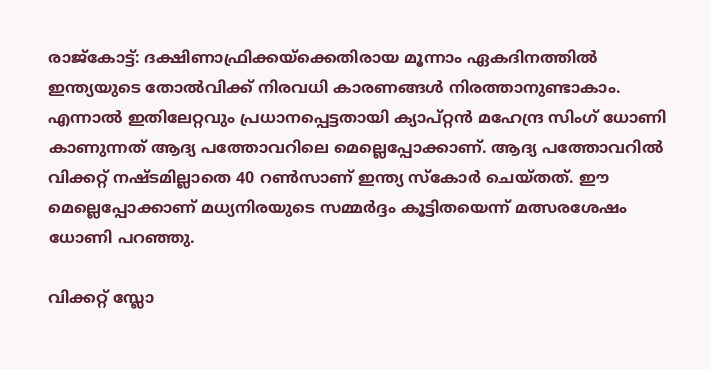രാജ്‌കോട്ട്: ദക്ഷിണാഫ്രിക്കയ്ക്കെതിരായ മൂന്നാം ഏകദിനത്തില്‍ ഇന്ത്യയുടെ തോല്‍വിക്ക് നിരവധി കാരണങ്ങള്‍ നിരത്താനുണ്ടാകാം. എന്നാല്‍ ഇതിലേറ്റവും പ്രധാനപ്പെട്ടതായി ക്യാപ്റ്റന്‍ മഹേന്ദ്ര സിംഗ് ധോണി കാണുന്നത് ആദ്യ പത്തോവറിലെ മെല്ലെപ്പോക്കാണ്. ആദ്യ പത്തോവറില്‍ വിക്കറ്റ് നഷ്ടമില്ലാതെ 40 റണ്‍സാണ് ഇന്ത്യ സ്കോര്‍ ചെയ്തത്. ഈ മെല്ലെപ്പോക്കാണ് മധ്യനിരയുടെ സമ്മര്‍ദ്ദം കൂട്ടിതയെന്ന് മത്സരശേഷം ധോണി പറഞ്ഞു.

വിക്കറ്റ് സ്ലോ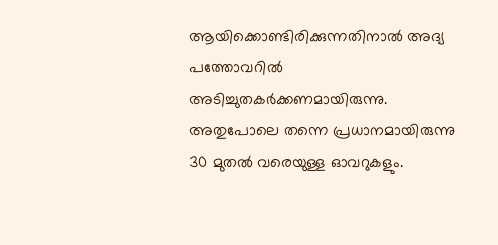ആയിക്കൊണ്ടിരിക്കുന്നതിനാല്‍ അദ്യ പത്തോവറില്‍ അടിച്ചുതകര്‍ക്കണമായിരുന്നു. അതുപോലെ തന്നെ പ്രധാനമായിരുന്നു 30 മുതല്‍ വരെയുള്ള ഓവറുകളും.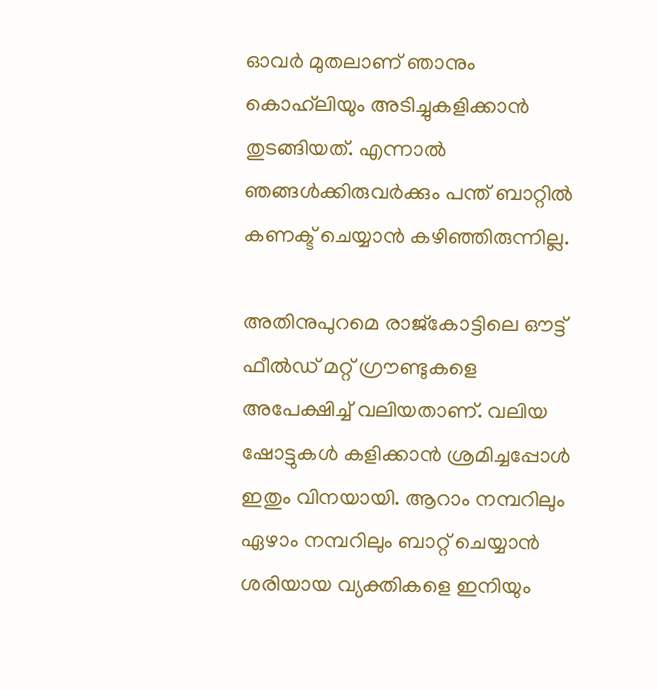ഓവര്‍ മുതലാണ് ഞാനും കൊഹ്‌ലിയും അടിച്ചുകളിക്കാന്‍ തുടങ്ങിയത്. എന്നാല്‍ ഞങ്ങള്‍ക്കിരുവര്‍ക്കും പന്ത് ബാറ്റില്‍ കണക്ട് ചെയ്യാന്‍ കഴിഞ്ഞിരുന്നില്ല.

അതിനുപുറമെ രാജ്‌കോട്ടിലെ ഔട്ട് ഫീല്‍ഡ് മറ്റ് ഗ്രൗണ്ടുകളെ അപേക്ഷിച്ച് വലിയതാണ്. വലിയ ഷോട്ടുകള്‍ കളിക്കാന്‍ ശ്രമിച്ചപ്പോള്‍ ഇതും വിനയായി. ആറാം നമ്പറിലും ഏഴാം നമ്പറിലും ബാറ്റ് ചെയ്യാന്‍ ശരിയായ വ്യക്തികളെ ഇനിയും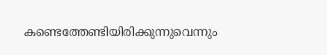കണ്ടെത്തേണ്ടിയിരിക്കുന്നുവെന്നും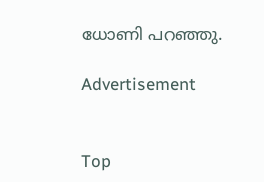ധോണി പറഞ്ഞു.

Advertisement


Top